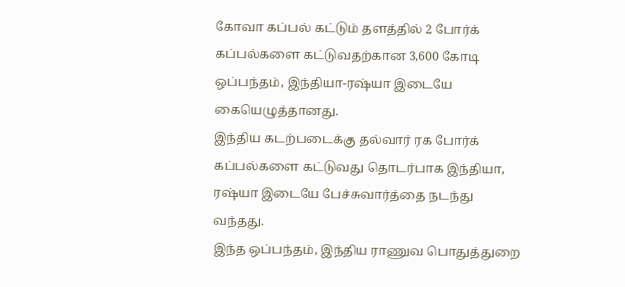கோவா கப்பல் கட்டும் தளத்தில் 2 போர்க் கப்பல்களை கட்டுவதற்கான 3,600 கோடி ஒப்பந்தம், இந்தியா-ரஷ்யா இடையே கையெழுத்தானது.
இந்திய கடற்படைக்கு தல்வார் ரக போர்க் கப்பல்களை கட்டுவது தொடர்பாக இந்தியா, ரஷ்யா இடையே பேச்சுவார்த்தை நடந்து வந்தது.
இந்த ஒப்பந்தம், இந்திய ராணுவ பொதுத்துறை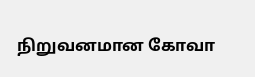நிறுவனமான கோவா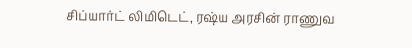சிப்யார்ட் லிமிடெட், ரஷ்ய அரசின் ராணுவ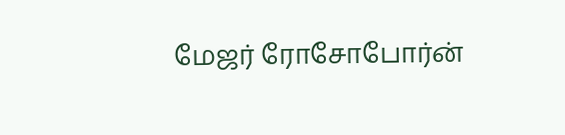மேஜர் ரோசோபோர்ன்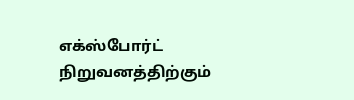எக்ஸ்போர்ட் நிறுவனத்திற்கும்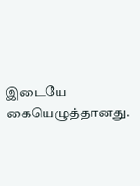இடையே கையெழுத்தானது.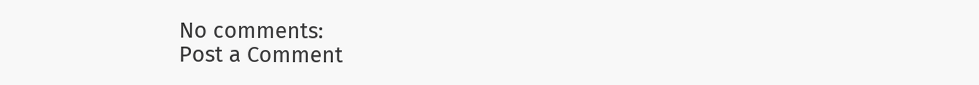No comments:
Post a Comment